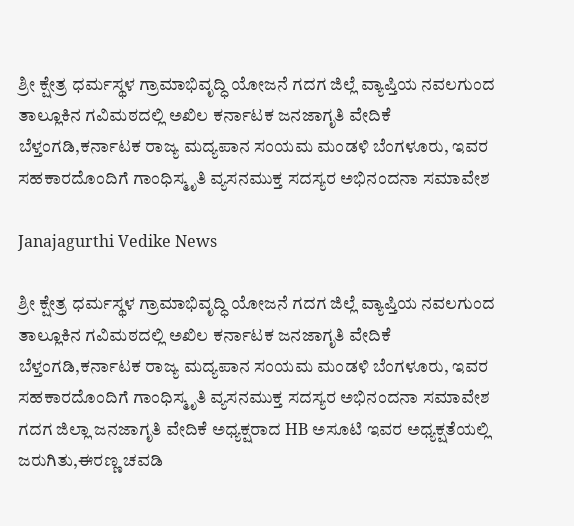ಶ್ರೀ ಕ್ಷೇತ್ರ ಧರ್ಮಸ್ಥಳ ಗ್ರಾಮಾಭಿವೃದ್ಧಿ ಯೋಜನೆ ಗದಗ ಜಿಲ್ಲೆ ವ್ಯಾಪ್ತಿಯ ನವಲಗುಂದ ತಾಲ್ಲೂಕಿನ ಗವಿಮಠದಲ್ಲಿ ಅಖಿಲ ಕರ್ನಾಟಕ ಜನಜಾಗೃತಿ ವೇದಿಕೆ ಬೆಳ್ತಂಗಡಿ,ಕರ್ನಾಟಕ ರಾಜ್ಯ ಮದ್ಯಪಾನ ಸಂಯಮ ಮಂಡಳಿ ಬೆಂಗಳೂರು, ಇವರ ಸಹಕಾರದೊಂದಿಗೆ ಗಾಂಧಿಸ್ಮೃತಿ ವ್ಯಸನಮುಕ್ತ ಸದಸ್ಯರ ಅಭಿನಂದನಾ ಸಮಾವೇಶ

Janajagurthi Vedike News

ಶ್ರೀ ಕ್ಷೇತ್ರ ಧರ್ಮಸ್ಥಳ ಗ್ರಾಮಾಭಿವೃದ್ಧಿ ಯೋಜನೆ ಗದಗ ಜಿಲ್ಲೆ ವ್ಯಾಪ್ತಿಯ ನವಲಗುಂದ ತಾಲ್ಲೂಕಿನ ಗವಿಮಠದಲ್ಲಿ ಅಖಿಲ ಕರ್ನಾಟಕ ಜನಜಾಗೃತಿ ವೇದಿಕೆ ಬೆಳ್ತಂಗಡಿ,ಕರ್ನಾಟಕ ರಾಜ್ಯ ಮದ್ಯಪಾನ ಸಂಯಮ ಮಂಡಳಿ ಬೆಂಗಳೂರು, ಇವರ ಸಹಕಾರದೊಂದಿಗೆ ಗಾಂಧಿಸ್ಮೃತಿ ವ್ಯಸನಮುಕ್ತ ಸದಸ್ಯರ ಅಭಿನಂದನಾ ಸಮಾವೇಶ ಗದಗ ಜಿಲ್ಲಾ ಜನಜಾಗೃತಿ ವೇದಿಕೆ ಅಧ್ಯಕ್ಷರಾದ HB ಅಸೂಟಿ ಇವರ ಅಧ್ಯಕ್ಷತೆಯಲ್ಲಿ ಜರುಗಿತು,ಈರಣ್ಣ ಚವಡಿ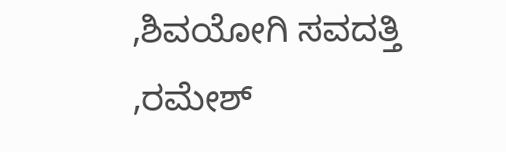,ಶಿವಯೋಗಿ ಸವದತ್ತಿ ,ರಮೇಶ್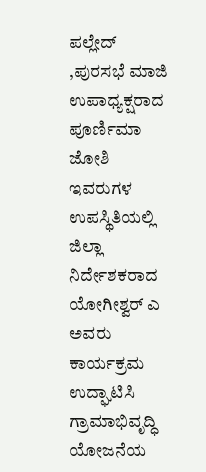ಪಲ್ಲೇದ್ ,ಪುರಸಭೆ ಮಾಜಿ ಉಪಾಧ್ಯಕ್ಷರಾದ ಪೂರ್ಣಿಮಾ ಜೋಶಿ ಇವರುಗಳ ಉಪಸ್ಥಿತಿಯಲ್ಲಿ ಜಿಲ್ಲಾ ನಿರ್ದೇಶಕರಾದ ಯೋಗೀಶ್ವರ್ ಎ ಅವರು ಕಾರ್ಯಕ್ರಮ ಉದ್ಘಾಟಿಸಿ ಗ್ರಾಮಾಭಿವೃದ್ಧಿ ಯೋಜನೆಯ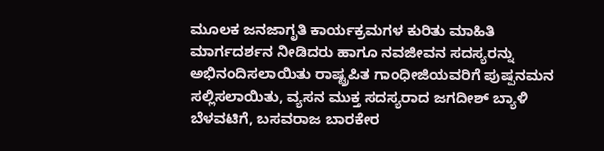ಮೂಲಕ ಜನಜಾಗೃತಿ ಕಾರ್ಯಕ್ರಮಗಳ ಕುರಿತು ಮಾಹಿತಿ ಮಾರ್ಗದರ್ಶನ ನೀಡಿದರು ಹಾಗೂ ನವಜೀವನ ಸದಸ್ಯರನ್ನು ಅಭಿನಂದಿಸಲಾಯಿತು ರಾಷ್ಟ್ರಪಿತ ಗಾಂಧೀಜಿಯವರಿಗೆ ಪುಷ್ಪನಮನ ಸಲ್ಲಿಸಲಾಯಿತು, ವ್ಯಸನ ಮುಕ್ತ ಸದಸ್ಯರಾದ ಜಗದೀಶ್ ಬ್ಯಾಳಿ ಬೆಳವಟಿಗೆ, ಬಸವರಾಜ ಬಾರಕೇರ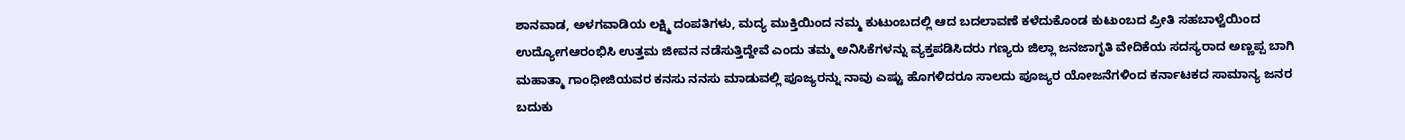ಶಾನವಾಡ, ಅಳಗವಾಡಿಯ ಲಕ್ಷ್ಮಿ ದಂಪತಿಗಳು, ಮದ್ಯ ಮುಕ್ತಿಯಿಂದ ನಮ್ಮ ಕುಟುಂಬದಲ್ಲಿ ಆದ ಬದಲಾವಣೆ ಕಳೆದುಕೊಂಡ ಕುಟುಂಬದ ಪ್ರೀತಿ ಸಹಬಾಳ್ವೆಯಿಂದ ಉದ್ಯೋಗಆರಂಭಿಸಿ ಉತ್ತಮ ಜೀವನ ನಡೆಸುತ್ತಿದ್ದೇವೆ ಎಂದು ತಮ್ಮ ಅನಿಸಿಕೆಗಳನ್ನು ವ್ಯಕ್ತಪಡಿಸಿದರು ಗಣ್ಯರು ಜಿಲ್ಲಾ ಜನಜಾಗೃತಿ ವೇದಿಕೆಯ ಸದಸ್ಯರಾದ ಅಣ್ಣಪ್ಪ ಬಾಗಿ ಮಹಾತ್ಮಾ ಗಾಂಧೀಜಿಯವರ ಕನಸು ನನಸು ಮಾಡುವಲ್ಲಿ ಪೂಜ್ಯರನ್ನು ನಾವು ಎಷ್ಟು ಹೊಗಳಿದರೂ ಸಾಲದು ಪೂಜ್ಯರ ಯೋಜನೆಗಳಿಂದ ಕರ್ನಾಟಕದ ಸಾಮಾನ್ಯ ಜನರ ಬದುಕು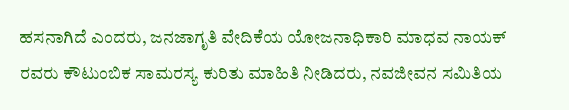ಹಸನಾಗಿದೆ ಎಂದರು, ಜನಜಾಗೃತಿ ವೇದಿಕೆಯ ಯೋಜನಾಧಿಕಾರಿ ಮಾಧವ ನಾಯಕ್ ರವರು ಕೌಟುಂಬಿಕ ಸಾಮರಸ್ಯ ಕುರಿತು ಮಾಹಿತಿ ನೀಡಿದರು, ನವಜೀವನ ಸಮಿತಿಯ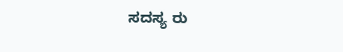ಸದಸ್ಯ ರು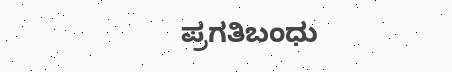ಪ್ರಗತಿಬಂಧು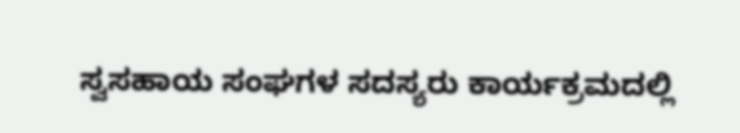ಸ್ವಸಹಾಯ ಸಂಘಗಳ ಸದಸ್ಯರು ಕಾರ್ಯಕ್ರಮದಲ್ಲಿ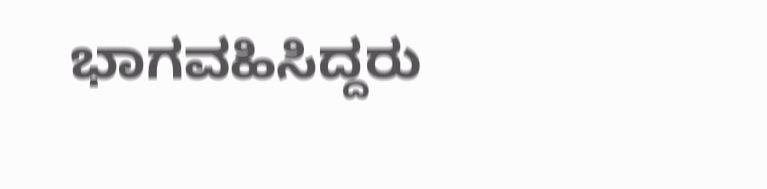ಭಾಗವಹಿಸಿದ್ದರು